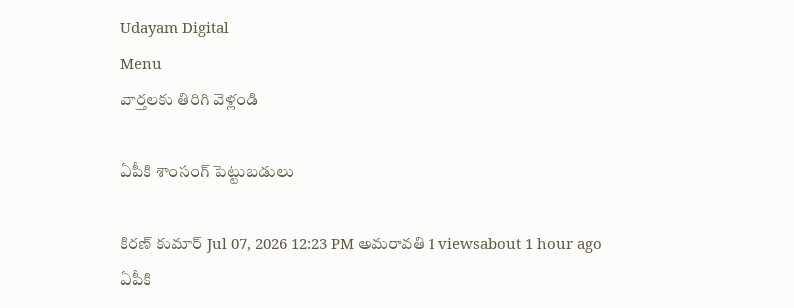Udayam Digital
Menu
వార్తలకు తిరిగి వెళ్లండి

ఏపీకి శాంసంగ్‌ పెట్టుబడులు

కిరణ్ కుమార్ Jul 07, 2026 12:23 PM అమరావతి 1 viewsabout 1 hour ago
ఏపీకి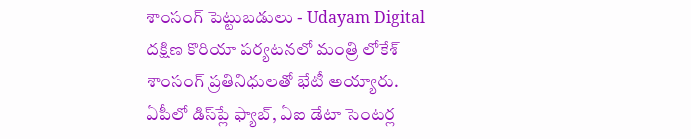శాంసంగ్‌ పెట్టుబడులు - Udayam Digital
దక్షిణ కొరియా పర్యటనలో మంత్రి లోకేశ్‌ శాంసంగ్‌ ప్రతినిధులతో భేటీ అయ్యారు. ఏపీలో డిస్‌ప్లే ఫ్యాబ్, ఏఐ డేటా సెంటర్ల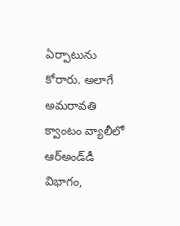ఏర్పాటును కోరారు. అలాగే అమరావతి క్వాంటం వ్యాలీలో ఆర్‌అండ్‌డీ విభాగం,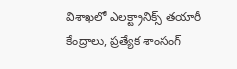విశాఖలో ఎలక్ట్రానిక్స్ తయారీ కేంద్రాలు, ప్రత్యేక శాంసంగ్‌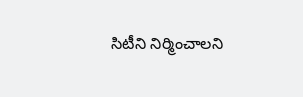సిటీని నిర్మించాలని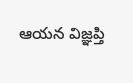ఆయన విజ్ఞప్తి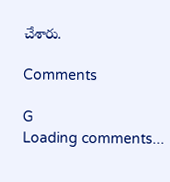చేశారు.

Comments

G
Loading comments...